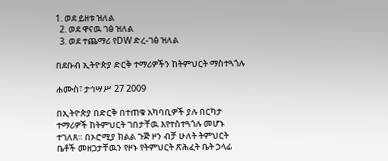1. ወደ ይዘቱ ዝለል
  2. ወደ ዋናዉ ገፅ ዝለል
  3. ወደ ተጨማሪ የDW ድረ-ገፅ ዝለል

በደቡብ ኢትዮጵያ ድርቅ ተማሪዎችን ከትምህርት ማስተጓጎሉ

ሐሙስ፣ ታኅሣሥ 27 2009

በኢትዮጵያ በድርቅ በተጠቁ አካባቢዎች ያሉ በርካታ ተማሪዎች ከትምህርት ገበታቸዉ እየተስተጓጎሉ መሆኑ ተገለጸ። በኦሮሚያ ክልል ጉጅ ዞን ብቻ ሁለት ትምህርት ቤቶች መዘጋታቸዉን የዞኑ የትምህርት ጽሕፈት ቤት ኃላፊ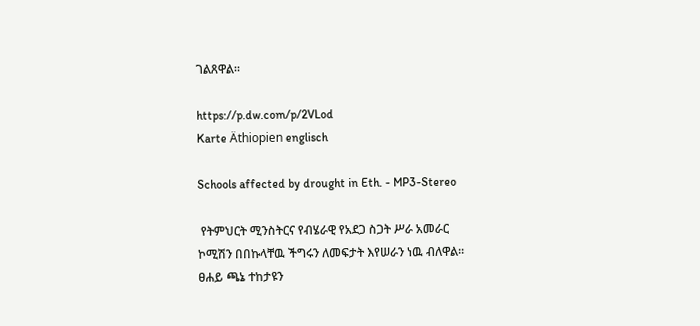ገልጸዋል።

https://p.dw.com/p/2VLod
Karte Äthiopien englisch

Schools affected by drought in Eth. - MP3-Stereo

 የትምህርት ሚንስትርና የብሄራዊ የአደጋ ስጋት ሥራ አመራር ኮሚሽን በበኩላቸዉ ችግሩን ለመፍታት እየሠራን ነዉ ብለዋል። ፀሐይ ጫኔ ተከታዩን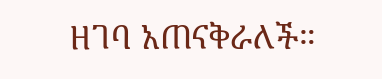ዘገባ አጠናቅራለች።